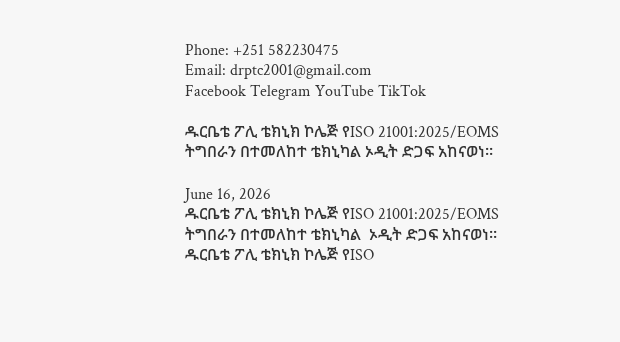Phone: +251 582230475
Email: drptc2001@gmail.com
Facebook Telegram YouTube TikTok

ዱርቤቴ ፖሊ ቴክኒክ ኮሌጅ የISO 21001:2025/EOMS ትግበራን በተመለከተ ቴክኒካል ኦዲት ድጋፍ አከናወነ።

June 16, 2026
ዱርቤቴ ፖሊ ቴክኒክ ኮሌጅ የISO 21001:2025/EOMS ትግበራን በተመለከተ ቴክኒካል  ኦዲት ድጋፍ አከናወነ።
ዱርቤቴ ፖሊ ቴክኒክ ኮሌጅ የISO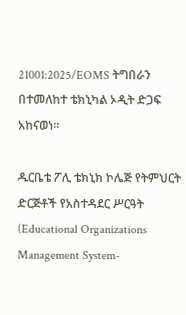21001:2025/EOMS ትግበራን በተመለከተ ቴክኒካል ኦዲት ድጋፍ አከናወነ።

ዱርቤቴ ፖሊ ቴክኒክ ኮሌጅ የትምህርት ድርጅቶች የአስተዳደር ሥርዓት (Educational Organizations Management System-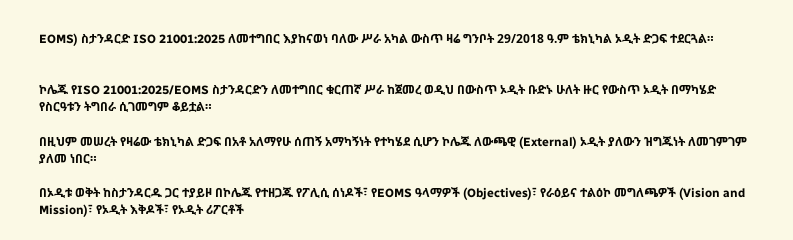EOMS) ስታንዳርድ ISO 21001:2025 ለመተግበር እያከናወነ ባለው ሥራ አካል ውስጥ ዛሬ ግንቦት 29/2018 ዓ.ም ቴክኒካል ኦዲት ድጋፍ ተደርጓል።


ኮሌጁ የISO 21001:2025/EOMS ስታንዳርድን ለመተግበር ቁርጠኛ ሥራ ከጀመረ ወዲህ በውስጥ ኦዲት ቡድኑ ሁለት ዙር የውስጥ ኦዲት በማካሄድ የስርዓቱን ትግበራ ሲገመግም ቆይቷል።

በዚህም መሠረት የዛሬው ቴክኒካል ድጋፍ በአቶ አለማየሁ ሰጠኝ አማካኝነት የተካሄደ ሲሆን ኮሌጁ ለውጫዊ (External) ኦዲት ያለውን ዝግጁነት ለመገምገም ያለመ ነበር።

በኦዲቱ ወቅት ከስታንዳርዱ ጋር ተያይዞ በኮሌጁ የተዘጋጁ የፖሊሲ ሰነዶች፣ የEOMS ዓላማዎች (Objectives)፣ የራዕይና ተልዕኮ መግለጫዎች (Vision and Mission)፣ የኦዲት እቅዶች፣ የኦዲት ሪፖርቶች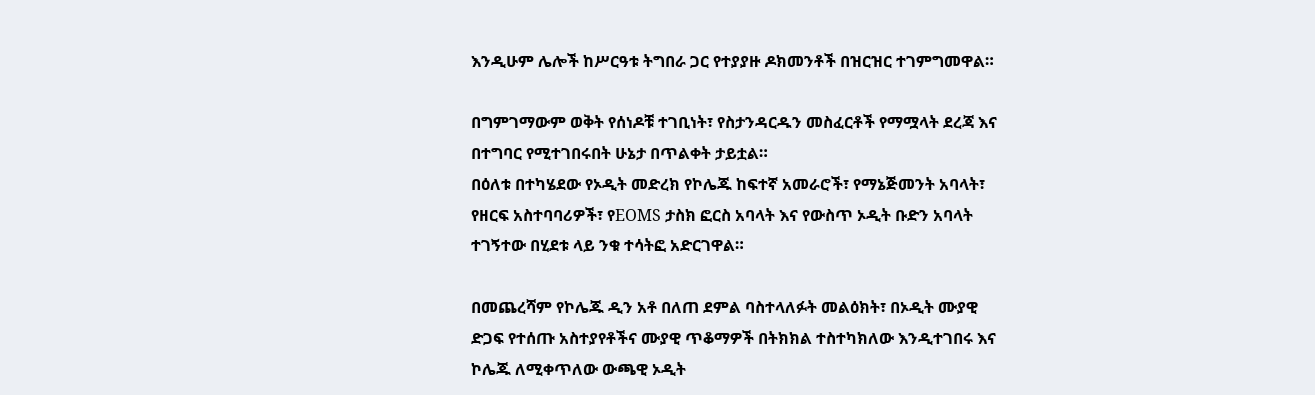እንዲሁም ሌሎች ከሥርዓቱ ትግበራ ጋር የተያያዙ ዶክመንቶች በዝርዝር ተገምግመዋል።

በግምገማውም ወቅት የሰነዶቹ ተገቢነት፣ የስታንዳርዱን መስፈርቶች የማሟላት ደረጃ እና በተግባር የሚተገበሩበት ሁኔታ በጥልቀት ታይቷል።
በዕለቱ በተካሄደው የኦዲት መድረክ የኮሌጁ ከፍተኛ አመራሮች፣ የማኔጅመንት አባላት፣ የዘርፍ አስተባባሪዎች፣ የEOMS ታስክ ፎርስ አባላት እና የውስጥ ኦዲት ቡድን አባላት ተገኝተው በሂደቱ ላይ ንቁ ተሳትፎ አድርገዋል።

በመጨረሻም የኮሌጁ ዲን አቶ በለጠ ደምል ባስተላለፉት መልዕክት፣ በኦዲት ሙያዊ ድጋፍ የተሰጡ አስተያየቶችና ሙያዊ ጥቆማዎች በትክክል ተስተካክለው እንዲተገበሩ እና ኮሌጁ ለሚቀጥለው ውጫዊ ኦዲት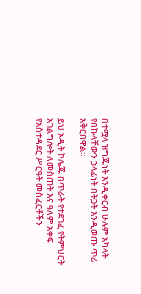በተሟላ ዝግጁነት እንዲቀርብ ሁሉም አካላት የበኩላቸውን ኃላፊነት በትጋት እንዲወጡ ጥሪ አቅርበዋል።

ይህ ኦዲት ኮሌጁ በጥራት የተደገፈ የትምህርት አገልግሎት ለመስጠት እና ዓለም አቀፍ የአስተዳደር ሥርዓት መስፈርቶችን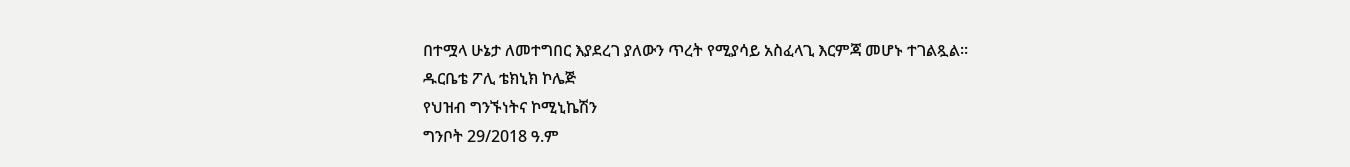በተሟላ ሁኔታ ለመተግበር እያደረገ ያለውን ጥረት የሚያሳይ አስፈላጊ እርምጃ መሆኑ ተገልጿል።
ዱርቤቴ ፖሊ ቴክኒክ ኮሌጅ
የህዝብ ግንኙነትና ኮሚኒኬሽን
ግንቦት 29/2018 ዓ.ም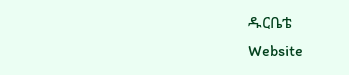ዱርቤቴ
Website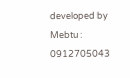developed by Mebtu : 0912705043